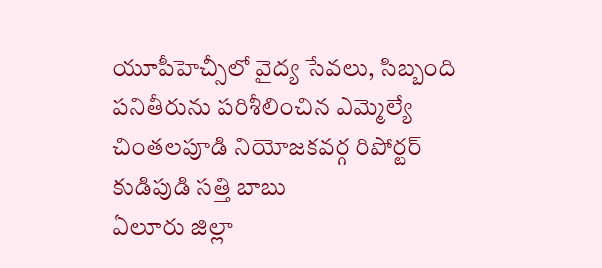యూపీహెచ్సీలో వైద్య సేవలు, సిబ్బంది పనితీరును పరిశీలించిన ఎమ్మెల్యే
చింతలపూడి నియోజకవర్గ రిపోర్టర్ కుడిపుడి సత్తి బాబు
ఏలూరు జిల్లా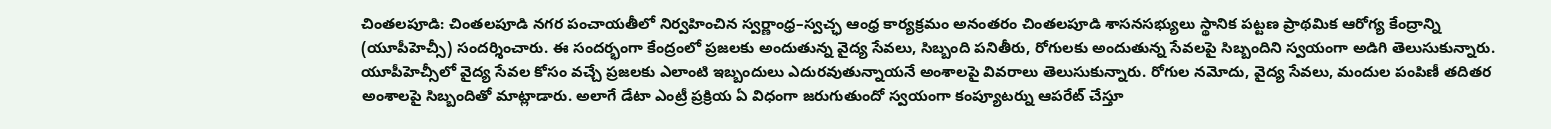చింతలపూడి: చింతలపూడి నగర పంచాయతీలో నిర్వహించిన స్వర్ణాంధ్ర–స్వచ్ఛ ఆంధ్ర కార్యక్రమం అనంతరం చింతలపూడి శాసనసభ్యులు స్థానిక పట్టణ ప్రాథమిక ఆరోగ్య కేంద్రాన్ని (యూపీహెచ్సీ) సందర్శించారు. ఈ సందర్భంగా కేంద్రంలో ప్రజలకు అందుతున్న వైద్య సేవలు, సిబ్బంది పనితీరు, రోగులకు అందుతున్న సేవలపై సిబ్బందిని స్వయంగా అడిగి తెలుసుకున్నారు.
యూపీహెచ్సీలో వైద్య సేవల కోసం వచ్చే ప్రజలకు ఎలాంటి ఇబ్బందులు ఎదురవుతున్నాయనే అంశాలపై వివరాలు తెలుసుకున్నారు. రోగుల నమోదు, వైద్య సేవలు, మందుల పంపిణీ తదితర అంశాలపై సిబ్బందితో మాట్లాడారు. అలాగే డేటా ఎంట్రీ ప్రక్రియ ఏ విధంగా జరుగుతుందో స్వయంగా కంప్యూటర్ను ఆపరేట్ చేస్తూ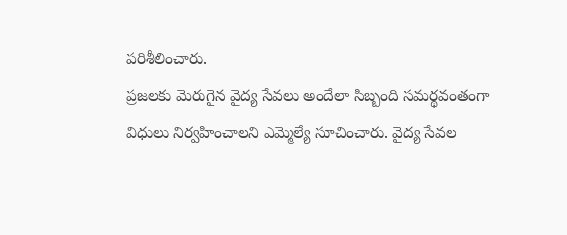పరిశీలించారు.
ప్రజలకు మెరుగైన వైద్య సేవలు అందేలా సిబ్బంది సమర్థవంతంగా విధులు నిర్వహించాలని ఎమ్మెల్యే సూచించారు. వైద్య సేవల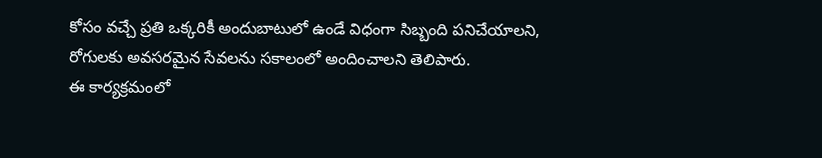కోసం వచ్చే ప్రతి ఒక్కరికీ అందుబాటులో ఉండే విధంగా సిబ్బంది పనిచేయాలని, రోగులకు అవసరమైన సేవలను సకాలంలో అందించాలని తెలిపారు.
ఈ కార్యక్రమంలో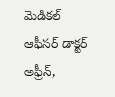మెడికల్ ఆఫీసర్ డాక్టర్ అఫ్రీన్,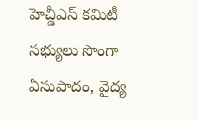హెచ్డీఎస్ కమిటీ సభ్యులు సొంగా ఏసుపాదం, వైద్య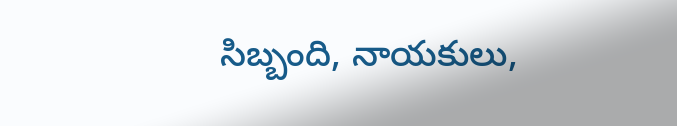సిబ్బంది, నాయకులు,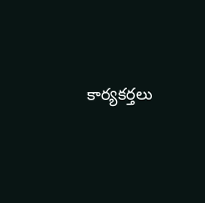కార్యకర్తలు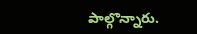పాల్గొన్నారు.